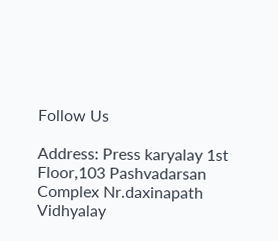Follow Us

Address: Press karyalay 1st Floor,103 Pashvadarsan Complex Nr.daxinapath Vidhyalay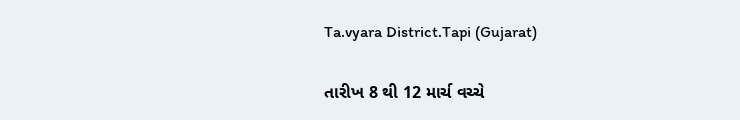Ta.vyara District.Tapi (Gujarat)

તારીખ 8 થી 12 માર્ચ વચ્ચે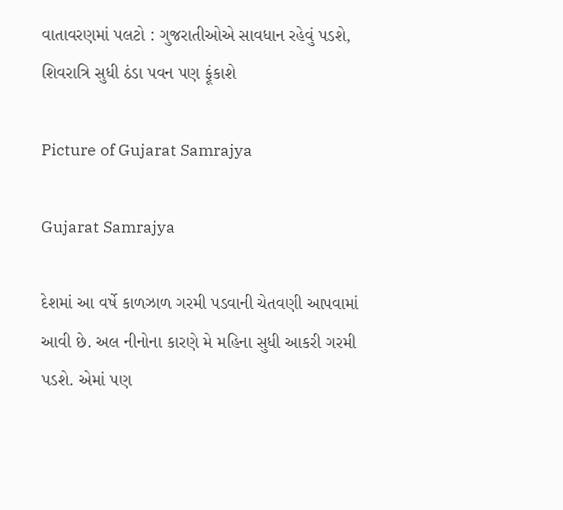વાતાવરણમાં પલટો : ગુજરાતીઓએ સાવધાન રહેવું પડશે, શિવરાત્રિ સુધી ઠંડા પવન પણ ફૂંકાશે

Picture of Gujarat Samrajya

Gujarat Samrajya

દેશમાં આ વર્ષે કાળઝાળ ગરમી પડવાની ચેતવણી આપવામાં આવી છે. અલ નીનોના કારણે મે મહિના સુધી આકરી ગરમી પડશે. એમાં પણ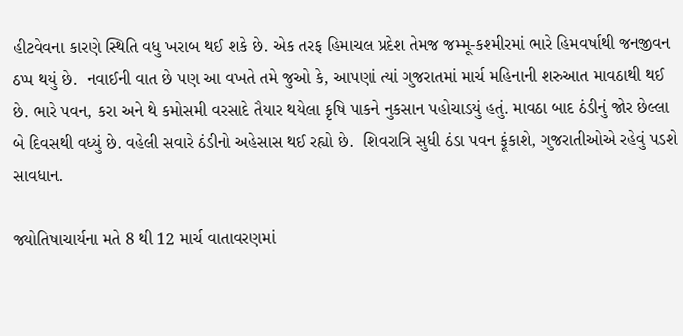હીટવેવના કારણે સ્થિતિ વધુ ખરાબ થઈ શકે છે. એક તરફ હિમાચલ પ્રદેશ તેમજ જમ્મૂ-કશ્મીરમાં ભારે હિમવર્ષાથી જનજીવન ઠપ્પ થયું છે.  નવાઈની વાત છે પણ આ વખતે તમે જુઓ કે, આપણાં ત્યાં ગુજરાતમાં માર્ચ મહિનાની શરુઆત માવઠાથી થઈ છે. ભારે પવન, કરા અને થે કમોસમી વરસાદે તૈયાર થયેલા કૃષિ પાકને નુકસાન પહોચાડયું હતું. માવઠા બાદ ઠંડીનું જોર છેલ્લા બે દિવસથી વધ્યું છે. વહેલી સવારે ઠંડીનો અહેસાસ થઈ રહ્યો છે.  શિવરાત્રિ સુધી ઠંડા પવન ફૂંકાશે, ગુજરાતીઓએ રહેવું પડશે સાવધાન.

જ્યોતિષાચાર્યના મતે 8 થી 12 માર્ચ વાતાવરણમાં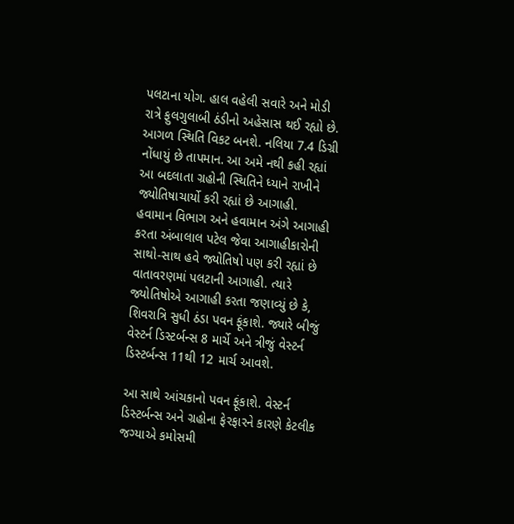પલટાના યોગ. હાલ વહેલી સવારે અને મોડી રાત્રે ફુલગુલાબી ઠંડીનો અહેસાસ થઈ રહ્યો છે. આગળ સ્થિતિ વિકટ બનશે. નલિયા 7.4 ડિગ્રી નોંધાયું છે તાપમાન. આ અમે નથી કહી રહ્યાં આ બદલાતા ગ્રહોની સ્થિતિને ધ્યાને રાખીને જ્યોતિષાચાર્યો કરી રહ્યાં છે આગાહી.  હવામાન વિભાગ અને હવામાન અંગે આગાહી કરતા અંબાલાલ પટેલ જેવા આગાહીકારોની સાથો-સાથ હવે જ્યોતિષો પણ કરી રહ્યાં છે વાતાવરણમાં પલટાની આગાહી. ત્યારે જ્યોતિષોએ આગાહી કરતા જણાવ્યું છે કે, શિવરાત્રિ સુધી ઠંડા પવન ફૂંકાશે. જ્યારે બીજું વેસ્ટર્ન ડિસ્ટર્બન્સ 8 માર્ચે અને ત્રીજું વેસ્ટર્ન ડિસ્ટર્બન્સ 11થી 12 માર્ચ આવશે.

આ સાથે આંચકાનો પવન ફૂંકાશે. વેસ્ટર્ન ડિસ્ટર્બન્સ અને ગ્રહોના ફેરફારને કારણે કેટલીક જગ્યાએ કમોસમી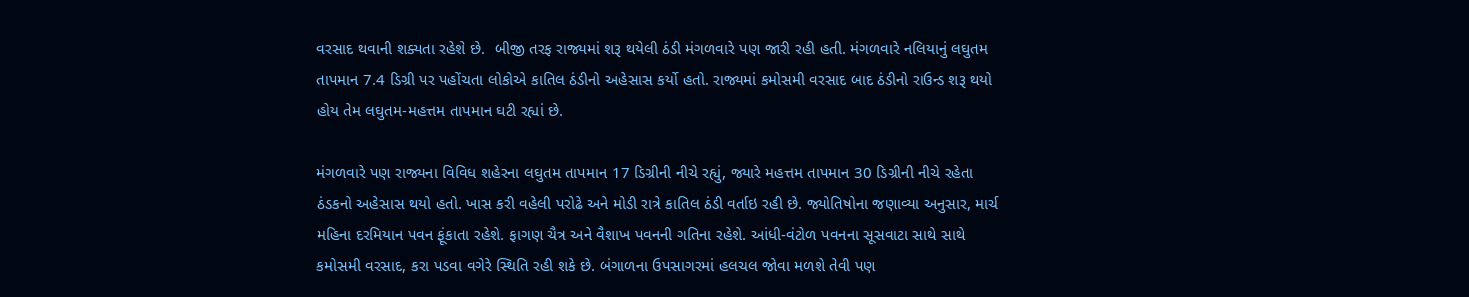વરસાદ થવાની શક્યતા રહેશે છે.  બીજી તરફ રાજ્યમાં શરૂ થયેલી ઠંડી મંગળવારે પણ જારી રહી હતી. મંગળવારે નલિયાનું લઘુતમ તાપમાન 7.4 ડિગ્રી પર પહોંચતા લોકોએ કાતિલ ઠંડીનો અહેસાસ કર્યો હતો. રાજ્યમાં કમોસમી વરસાદ બાદ ઠંડીનો રાઉન્ડ શરૂ થયો હોય તેમ લઘુતમ-મહત્તમ તાપમાન ઘટી રહ્યાં છે.

મંગળવારે પણ રાજ્યના વિવિધ શહેરના લઘુતમ તાપમાન 17 ડિગ્રીની નીચે રહ્યું, જ્યારે મહત્તમ તાપમાન 30 ડિગ્રીની નીચે રહેતા ઠંડકનો અહેસાસ થયો હતો. ખાસ કરી વહેલી પરોઢે અને મોડી રાત્રે કાતિલ ઠંડી વર્તાઇ રહી છે. જ્યોતિષોના જણાવ્યા અનુસાર, માર્ચ મહિના દરમિયાન પવન ફૂંકાતા રહેશે. ફાગણ ચૈત્ર અને વૈશાખ પવનની ગતિના રહેશે. આંધી-વંટોળ પવનના સૂસવાટા સાથે સાથે કમોસમી વરસાદ, કરા પડવા વગેરે સ્થિતિ રહી શકે છે. બંગાળના ઉપસાગરમાં હલચલ જોવા મળશે તેવી પણ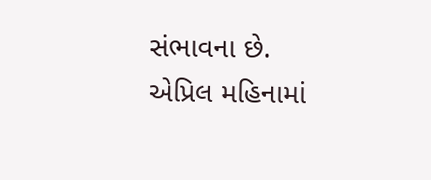સંભાવના છે. એપ્રિલ મહિનામાં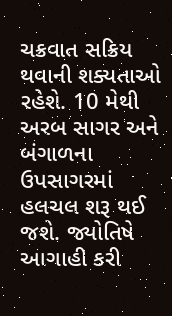ચક્રવાત સક્રિય થવાની શક્યતાઓ રહેશે. 10 મેથી અરબ સાગર અને બંગાળના ઉપસાગરમાં હલચલ શરૂ થઈ જશે. જ્યોતિષે આગાહી કરી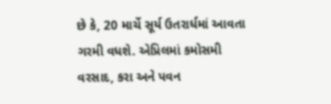છે કે, 20 માર્ચે સૂર્ય ઉતરાર્ધમાં આવતા ગરમી વધશે. એપ્રિલમાં કમોસમી વરસાદ, કરા અને પવન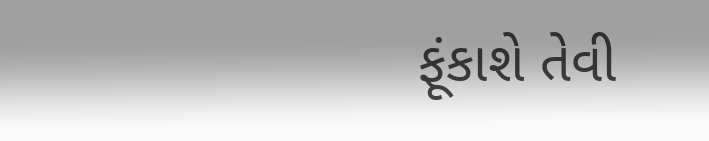ફૂંકાશે તેવી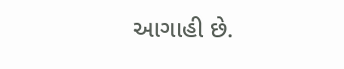આગાહી છે.